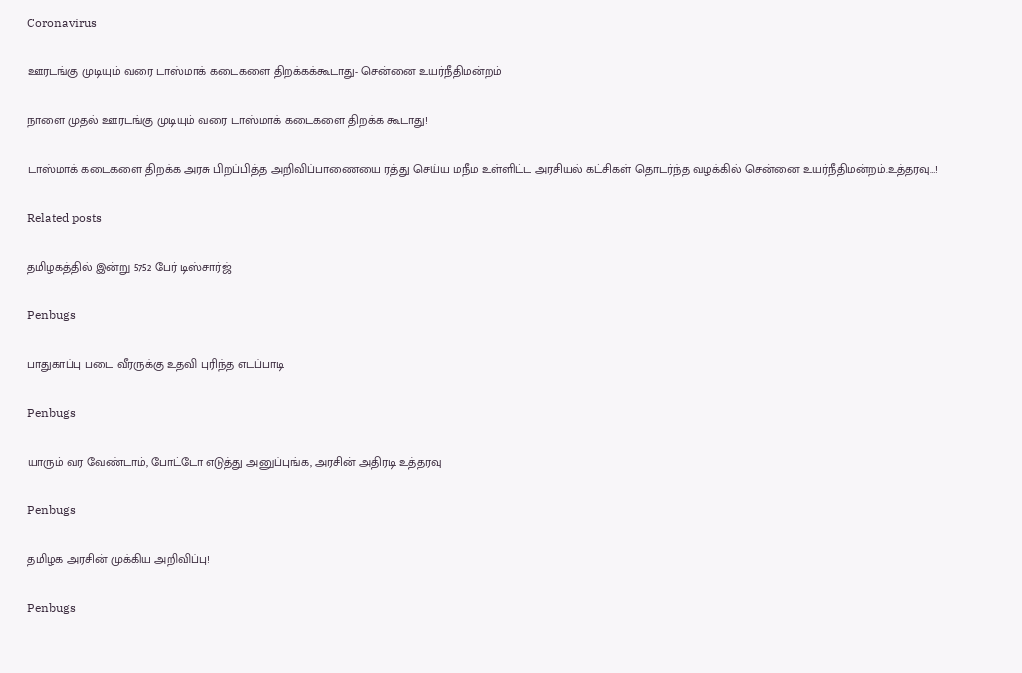Coronavirus

ஊரடங்கு முடியும் வரை டாஸ்மாக் கடைகளை திறக்கக்கூடாது- சென்னை உயர்நீதிமன்றம்

நாளை முதல் ஊரடங்கு முடியும் வரை டாஸ்மாக் கடைகளை திறக்க கூடாது!

டாஸ்மாக் கடைகளை திறக்க அரசு பிறப்பித்த அறிவிப்பாணையை ரத்து செய்ய மநீம உள்ளிட்ட அரசியல் கட்சிகள் தொடர்ந்த வழக்கில் சென்னை உயர்நீதிமன்றம்.உத்தரவு…!

Related posts

தமிழகத்தில் இன்று 5752 பேர் டிஸ்சார்ஜ்

Penbugs

பாதுகாப்பு படை வீரருக்கு உதவி புரிந்த எடப்பாடி

Penbugs

யாரும் வர வேண்டாம், போட்டோ எடுத்து அனுப்புங்க, அரசின் அதிரடி உத்தரவு

Penbugs

தமிழக அரசின் முக்கிய அறிவிப்பு!

Penbugs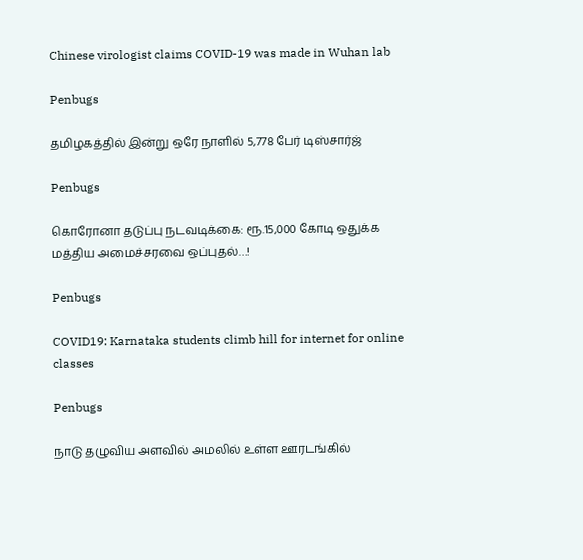Chinese virologist claims COVID-19 was made in Wuhan lab

Penbugs

தமிழகத்தில் இன்று ஒரே நாளில் 5,778 பேர் டிஸ்சார்ஜ்

Penbugs

கொரோனா தடுப்பு நடவடிக்கை: ரூ.15,000 கோடி ஒதுக்க மத்திய அமைச்சரவை ஒப்புதல்…!

Penbugs

COVID19: Karnataka students climb hill for internet for online classes

Penbugs

நாடு தழுவிய அளவில் அமலில் உள்ள ஊரடங்கில்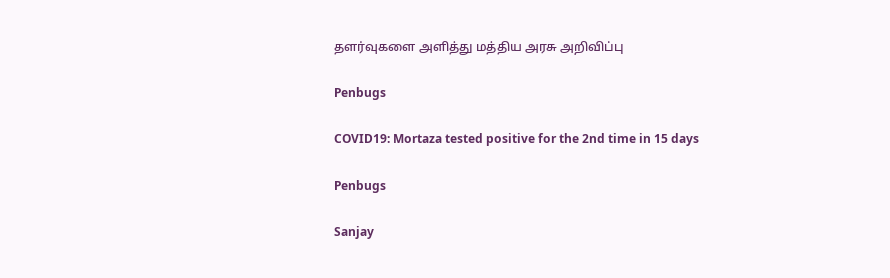தளர்வுகளை அளித்து மத்திய அரசு அறிவிப்பு

Penbugs

COVID19: Mortaza tested positive for the 2nd time in 15 days

Penbugs

Sanjay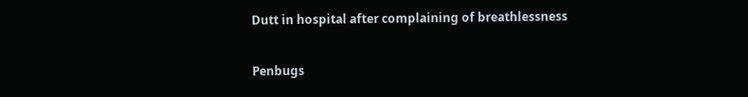Dutt in hospital after complaining of breathlessness

Penbugs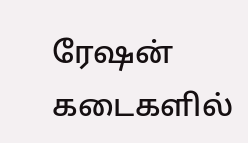ரேஷன் கடைகளில்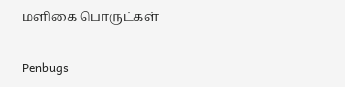மளிகை பொருட்கள்

Penbugs